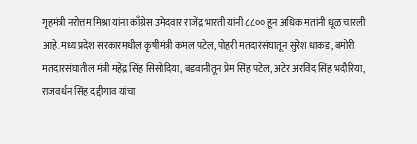गृहमंत्री नरोत्तम मिश्रा यांना काँग्रेस उमेदवार राजेंद्र भारती यांनी ८८०० हून अधिक मतांनी धूळ चारली आहे.मध्य प्रदेश सरकारमधील कृषीमंत्री कमल पटेल, पोहरी मतदारसंघातून सुरेश धाकड, बमोरी मतदारसंघातील मंत्री महेंद्र सिंह सिसोदिया, बडवानीतून प्रेम सिंह पटेल, अटेर अरविंद सिंह भदौरिया, राजवर्धन सिंह दद्दीगाव यांचा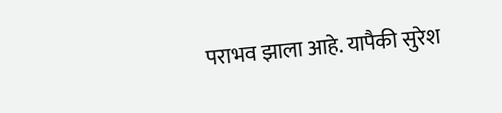पराभव झाला आहे. यापैकी सुरेश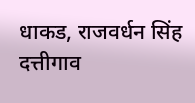धाकड, राजवर्धन सिंह दत्तीगाव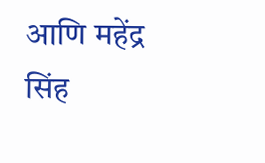आणि महेंद्र सिंह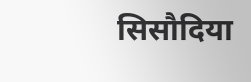सिसौदिया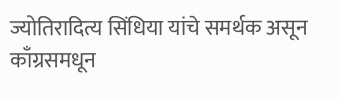ज्योतिरादित्य सिंधिया यांचे समर्थक असून काँग्रसमधून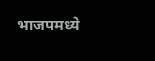भाजपमध्ये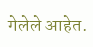गेलेले आहेत.